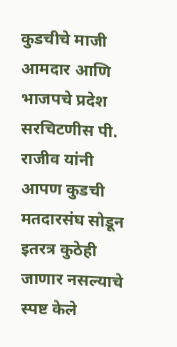कुडचीचे माजी आमदार आणि भाजपचे प्रदेश सरचिटणीस पी. राजीव यांनी आपण कुडची मतदारसंघ सोडून इतरत्र कुठेही जाणार नसल्याचे स्पष्ट केले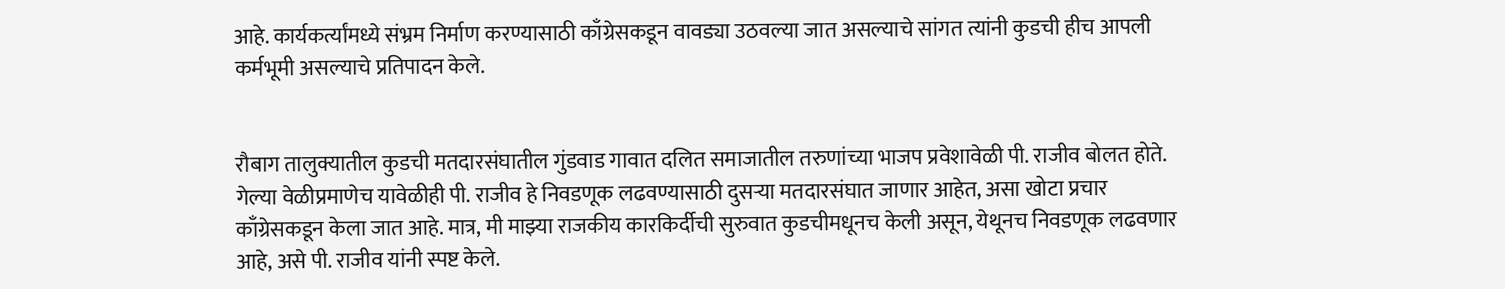आहे. कार्यकर्त्यांमध्ये संभ्रम निर्माण करण्यासाठी काँग्रेसकडून वावड्या उठवल्या जात असल्याचे सांगत त्यांनी कुडची हीच आपली कर्मभूमी असल्याचे प्रतिपादन केले.


रौबाग तालुक्यातील कुडची मतदारसंघातील गुंडवाड गावात दलित समाजातील तरुणांच्या भाजप प्रवेशावेळी पी. राजीव बोलत होते. गेल्या वेळीप्रमाणेच यावेळीही पी. राजीव हे निवडणूक लढवण्यासाठी दुसऱ्या मतदारसंघात जाणार आहेत, असा खोटा प्रचार काँग्रेसकडून केला जात आहे. मात्र, मी माझ्या राजकीय कारकिर्दीची सुरुवात कुडचीमधूनच केली असून, येथूनच निवडणूक लढवणार आहे, असे पी. राजीव यांनी स्पष्ट केले.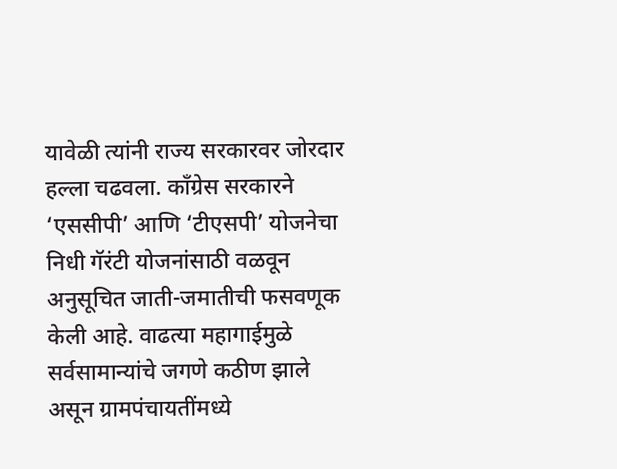यावेळी त्यांनी राज्य सरकारवर जोरदार हल्ला चढवला. काँग्रेस सरकारने ‘एससीपी’ आणि ‘टीएसपी’ योजनेचा निधी गॅरंटी योजनांसाठी वळवून अनुसूचित जाती-जमातीची फसवणूक केली आहे. वाढत्या महागाईमुळे सर्वसामान्यांचे जगणे कठीण झाले असून ग्रामपंचायतींमध्ये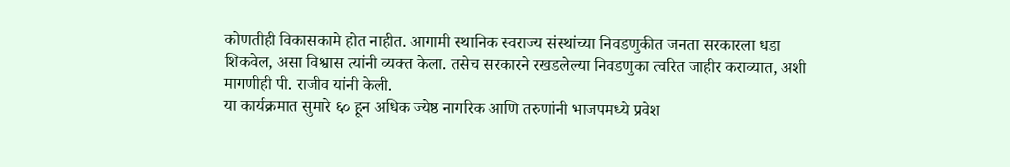कोणतीही विकासकामे होत नाहीत. आगामी स्थानिक स्वराज्य संस्थांच्या निवडणुकीत जनता सरकारला धडा शिकवेल, असा विश्वास त्यांनी व्यक्त केला. तसेच सरकारने रखडलेल्या निवडणुका त्वरित जाहीर कराव्यात, अशी मागणीही पी. राजीव यांनी केली.
या कार्यक्रमात सुमारे ६० हून अधिक ज्येष्ठ नागरिक आणि तरुणांनी भाजपमध्ये प्रवेश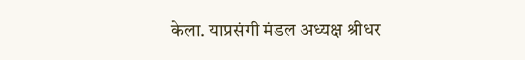केला. याप्रसंगी मंडल अध्यक्ष श्रीधर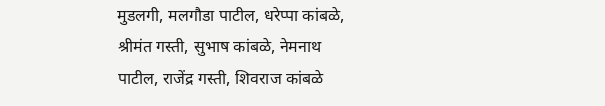मुडलगी, मलगौडा पाटील, धरेप्पा कांबळे, श्रीमंत गस्ती, सुभाष कांबळे, नेमनाथ पाटील, राजेंद्र गस्ती, शिवराज कांबळे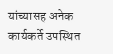यांच्यासह अनेक कार्यकर्ते उपस्थित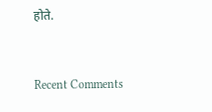होते.


Recent Comments